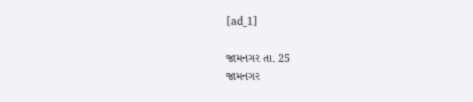[ad_1]

જામનગર તા. 25
જામનગર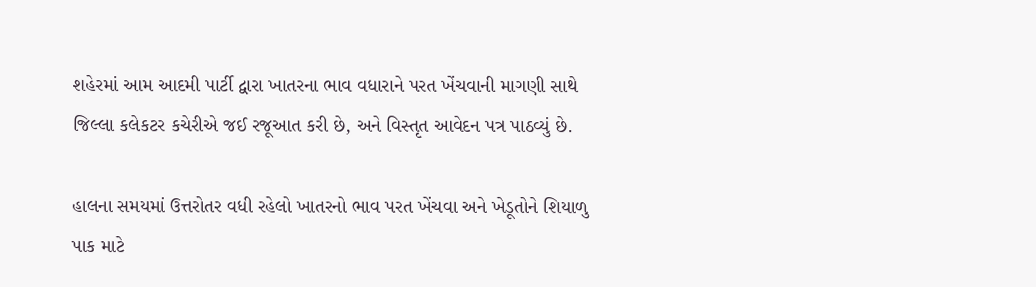શહેરમાં આમ આદમી પાર્ટી દ્વારા ખાતરના ભાવ વધારાને પરત ખેંચવાની માગણી સાથે જિલ્લા કલેકટર કચેરીએ જઈ રજૂઆત કરી છે, અને વિસ્તૃત આવેદન પત્ર પાઠવ્યું છે.

હાલના સમયમાં ઉત્તરોતર વધી રહેલો ખાતરનો ભાવ પરત ખેંચવા અને ખેડૂતોને શિયાળુ પાક માટે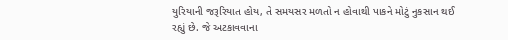યુરિયાની જરૂરિયાત હોય, તે સમયસર મળતો ન હોવાથી પાકને મોટું નુકસાન થઈ રહ્યું છે. જે અટકાવવાના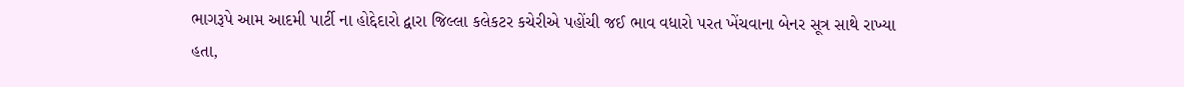ભાગરૂપે આમ આદમી પાર્ટી ના હોદ્દેદારો દ્વારા જિલ્લા કલેકટર કચેરીએ પહોંચી જઈ ભાવ વધારો પરત ખેંચવાના બેનર સૂત્ર સાથે રાખ્યા હતા,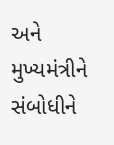અને મુખ્યમંત્રીને સંબોધીને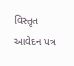વિસ્તૃત આવેદન પત્ર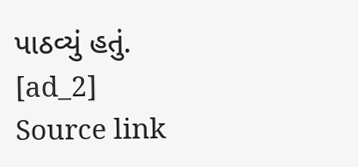પાઠવ્યું હતું.
[ad_2]
Source link